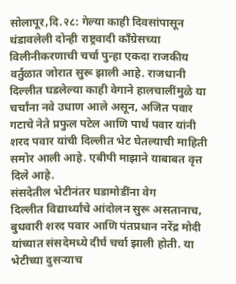सोलापूर,दि.२८: गेल्या काही दिवसांपासून थंडावलेली दोन्ही राष्ट्रवादी काँग्रेसच्या विलीनीकरणाची चर्चा पुन्हा एकदा राजकीय वर्तुळात जोरात सुरू झाली आहे. राजधानी दिल्लीत घडलेल्या काही वेगाने हालचालींमुळे या चर्चांना नवे उधाण आले असून, अजित पवार गटाचे नेते प्रफुल पटेल आणि पार्थ पवार यांनी शरद पवार यांची दिल्लीत भेट घेतल्याची माहिती समोर आली आहे. एबीपी माझाने याबाबत वृत्त दिले आहे.
संसदेतील भेटीनंतर घडामोडींना वेग
दिल्लीत विद्यार्थ्यांचे आंदोलन सुरू असतानाच, बुधवारी शरद पवार आणि पंतप्रधान नरेंद्र मोदी यांच्यात संसदेमध्ये दीर्घ चर्चा झाली होती. या भेटीच्या दुसऱ्याच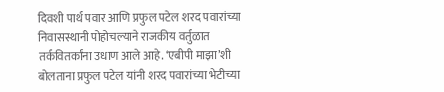दिवशी पार्थ पवार आणि प्रफुल पटेल शरद पवारांच्या निवासस्थानी पोहोचल्याने राजकीय वर्तुळात तर्कवितर्कांना उधाण आले आहे. ‘एबीपी माझा’शी बोलताना प्रफुल पटेल यांनी शरद पवारांच्या भेटीच्या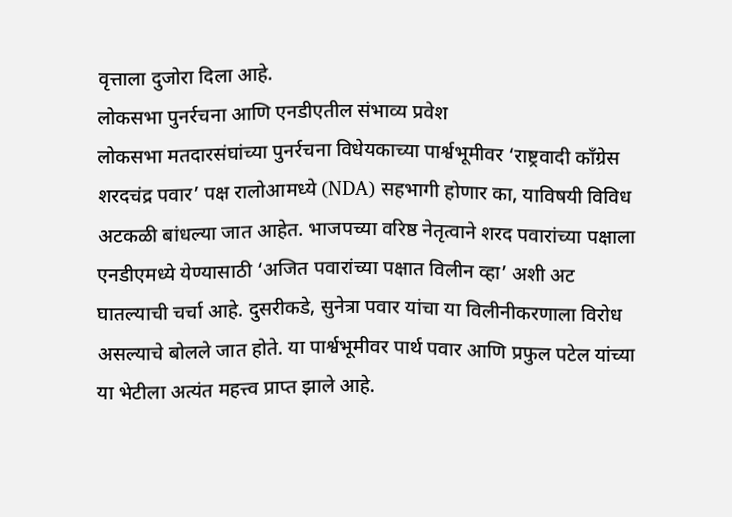वृत्ताला दुजोरा दिला आहे.
लोकसभा पुनर्रचना आणि एनडीएतील संभाव्य प्रवेश
लोकसभा मतदारसंघांच्या पुनर्रचना विधेयकाच्या पार्श्वभूमीवर ‘राष्ट्रवादी काँग्रेस शरदचंद्र पवार’ पक्ष रालोआमध्ये (NDA) सहभागी होणार का, याविषयी विविध अटकळी बांधल्या जात आहेत. भाजपच्या वरिष्ठ नेतृत्वाने शरद पवारांच्या पक्षाला एनडीएमध्ये येण्यासाठी ‘अजित पवारांच्या पक्षात विलीन व्हा’ अशी अट घातल्याची चर्चा आहे. दुसरीकडे, सुनेत्रा पवार यांचा या विलीनीकरणाला विरोध असल्याचे बोलले जात होते. या पार्श्वभूमीवर पार्थ पवार आणि प्रफुल पटेल यांच्या या भेटीला अत्यंत महत्त्व प्राप्त झाले आहे.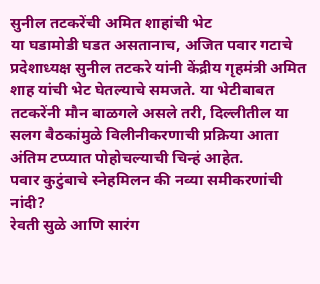सुनील तटकरेंची अमित शाहांची भेट
या घडामोडी घडत असतानाच, अजित पवार गटाचे प्रदेशाध्यक्ष सुनील तटकरे यांनी केंद्रीय गृहमंत्री अमित शाह यांची भेट घेतल्याचे समजते. या भेटीबाबत तटकरेंनी मौन बाळगले असले तरी, दिल्लीतील या सलग बैठकांमुळे विलीनीकरणाची प्रक्रिया आता अंतिम टप्प्यात पोहोचल्याची चिन्हं आहेत.
पवार कुटुंबाचे स्नेहमिलन की नव्या समीकरणांची नांदी?
रेवती सुळे आणि सारंग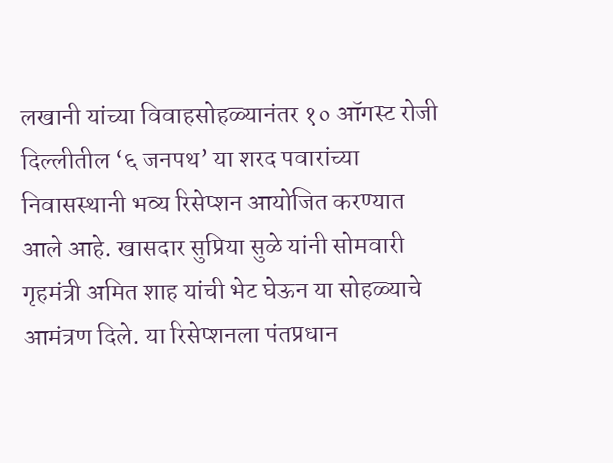लखानी यांच्या विवाहसोहळ्यानंतर १० ऑगस्ट रोजी दिल्लीतील ‘६ जनपथ’ या शरद पवारांच्या निवासस्थानी भव्य रिसेप्शन आयोजित करण्यात आले आहे. खासदार सुप्रिया सुळे यांनी सोमवारी गृहमंत्री अमित शाह यांची भेट घेऊन या सोहळ्याचे आमंत्रण दिले. या रिसेप्शनला पंतप्रधान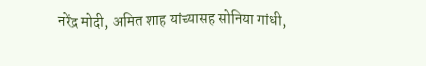नरेंद्र मोदी, अमित शाह यांच्यासह सोनिया गांधी,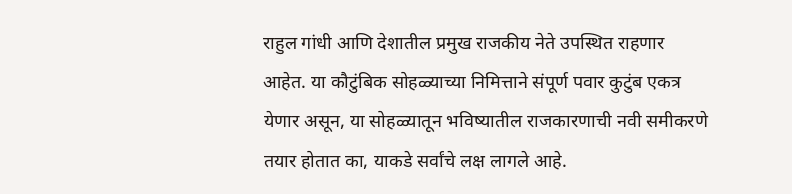राहुल गांधी आणि देशातील प्रमुख राजकीय नेते उपस्थित राहणार आहेत. या कौटुंबिक सोहळ्याच्या निमित्ताने संपूर्ण पवार कुटुंब एकत्र येणार असून, या सोहळ्यातून भविष्यातील राजकारणाची नवी समीकरणे तयार होतात का, याकडे सर्वांचे लक्ष लागले आहे.